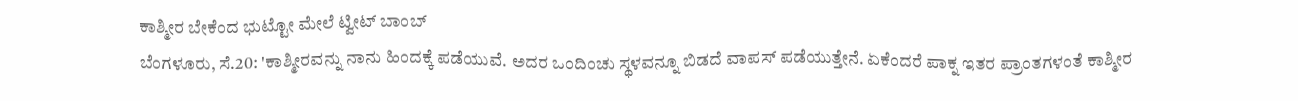ಕಾಶ್ಮೀರ ಬೇಕೆಂದ ಭುಟ್ಟೋ ಮೇಲೆ ಟ್ವೀಟ್ ಬಾಂಬ್
ಬೆಂಗಳೂರು, ಸೆ.20: 'ಕಾಶ್ಮೀರವನ್ನು ನಾನು ಹಿಂದಕ್ಕೆ ಪಡೆಯುವೆ. ಅದರ ಒಂದಿಂಚು ಸ್ಥಳವನ್ನೂ ಬಿಡದೆ ವಾಪಸ್ ಪಡೆಯುತ್ತೇನೆ. ಏಕೆಂದರೆ ಪಾಕ್ನ ಇತರ ಪ್ರಾಂತಗಳಂತೆ ಕಾಶ್ಮೀರ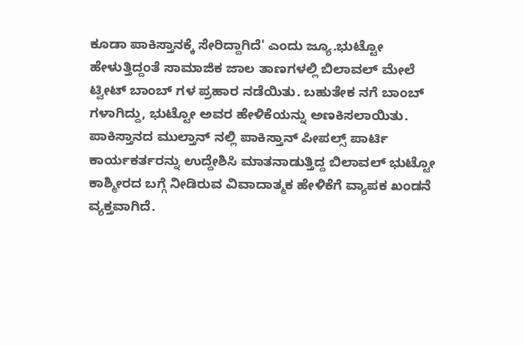ಕೂಡಾ ಪಾಕಿಸ್ತಾನಕ್ಕೆ ಸೇರಿದ್ದಾಗಿದೆ' ಎಂದು ಜ್ಯೂ.ಭುಟ್ಟೋ ಹೇಳುತ್ತಿದ್ದಂತೆ ಸಾಮಾಜಿಕ ಜಾಲ ತಾಣಗಳಲ್ಲಿ ಬಿಲಾವಲ್ ಮೇಲೆ ಟ್ವೀಟ್ ಬಾಂಬ್ ಗಳ ಪ್ರಹಾರ ನಡೆಯಿತು. ಬಹುತೇಕ ನಗೆ ಬಾಂಬ್ ಗಳಾಗಿದ್ದು, ಭುಟ್ಟೋ ಅವರ ಹೇಳಿಕೆಯನ್ನು ಅಣಕಿಸಲಾಯಿತು.
ಪಾಕಿಸ್ತಾನದ ಮುಲ್ತಾನ್ ನಲ್ಲಿ ಪಾಕಿಸ್ತಾನ್ ಪೀಪಲ್ಸ್ ಪಾರ್ಟಿ ಕಾರ್ಯಕರ್ತರನ್ನು ಉದ್ದೇಶಿಸಿ ಮಾತನಾಡುತ್ತಿದ್ದ ಬಿಲಾವಲ್ ಭುಟ್ಟೋ ಕಾಶ್ಮೀರದ ಬಗ್ಗೆ ನೀಡಿರುವ ವಿವಾದಾತ್ಮಕ ಹೇಳಿಕೆಗೆ ವ್ಯಾಪಕ ಖಂಡನೆ ವ್ಯಕ್ತವಾಗಿದೆ.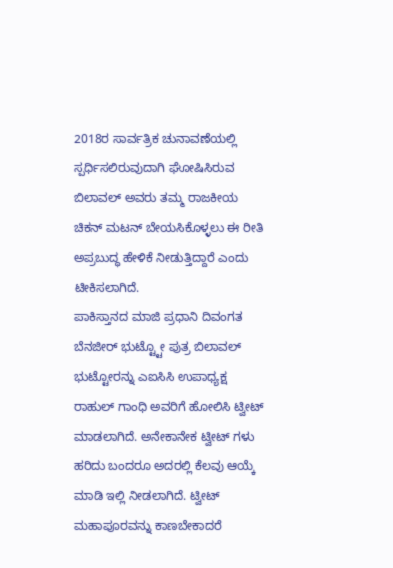2018ರ ಸಾರ್ವತ್ರಿಕ ಚುನಾವಣೆಯಲ್ಲಿ ಸ್ಪರ್ಧಿಸಲಿರುವುದಾಗಿ ಘೋಷಿಸಿರುವ ಬಿಲಾವಲ್ ಅವರು ತಮ್ಮ ರಾಜಕೀಯ ಚಿಕನ್ ಮಟನ್ ಬೇಯಸಿಕೊಳ್ಳಲು ಈ ರೀತಿ ಅಪ್ರಬುದ್ಧ ಹೇಳಿಕೆ ನೀಡುತ್ತಿದ್ದಾರೆ ಎಂದು ಟೀಕಿಸಲಾಗಿದೆ.
ಪಾಕಿಸ್ತಾನದ ಮಾಜಿ ಪ್ರಧಾನಿ ದಿವಂಗತ ಬೆನಜೀರ್ ಭುಟ್ಟ್ಟೋ ಪುತ್ರ ಬಿಲಾವಲ್ ಭುಟ್ಟೋರನ್ನು ಎಐಸಿಸಿ ಉಪಾಧ್ಯಕ್ಷ ರಾಹುಲ್ ಗಾಂಧಿ ಅವರಿಗೆ ಹೋಲಿಸಿ ಟ್ವೀಟ್ ಮಾಡಲಾಗಿದೆ. ಅನೇಕಾನೇಕ ಟ್ವೀಟ್ ಗಳು ಹರಿದು ಬಂದರೂ ಅದರಲ್ಲಿ ಕೆಲವು ಆಯ್ಕೆ ಮಾಡಿ ಇಲ್ಲಿ ನೀಡಲಾಗಿದೆ. ಟ್ವೀಟ್ ಮಹಾಪೂರವನ್ನು ಕಾಣಬೇಕಾದರೆ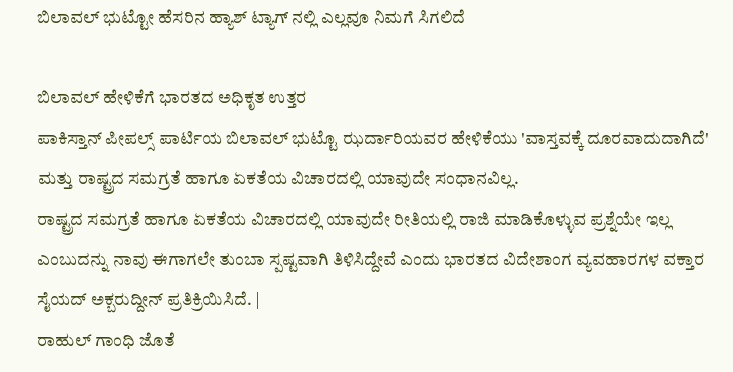ಬಿಲಾವಲ್ ಭುಟ್ಟೋ ಹೆಸರಿನ ಹ್ಯಾಶ್ ಟ್ಯಾಗ್ ನಲ್ಲಿ ಎಲ್ಲವೂ ನಿಮಗೆ ಸಿಗಲಿದೆ

ಬಿಲಾವಲ್ ಹೇಳಿಕೆಗೆ ಭಾರತದ ಅಧಿಕೃತ ಉತ್ತರ
ಪಾಕಿಸ್ತಾನ್ ಪೀಪಲ್ಸ್ ಪಾರ್ಟಿಯ ಬಿಲಾವಲ್ ಭುಟ್ಟೊ ಝರ್ದಾರಿಯವರ ಹೇಳಿಕೆಯು 'ವಾಸ್ತವಕ್ಕೆ ದೂರವಾದುದಾಗಿದೆ' ಮತ್ತು ರಾಷ್ಟ್ರದ ಸಮಗ್ರತೆ ಹಾಗೂ ಏಕತೆಯ ವಿಚಾರದಲ್ಲಿ ಯಾವುದೇ ಸಂಧಾನವಿಲ್ಲ.
ರಾಷ್ಟ್ರದ ಸಮಗ್ರತೆ ಹಾಗೂ ಏಕತೆಯ ವಿಚಾರದಲ್ಲಿ ಯಾವುದೇ ರೀತಿಯಲ್ಲಿ ರಾಜಿ ಮಾಡಿಕೊಳ್ಳುವ ಪ್ರಶ್ನೆಯೇ ಇಲ್ಲ ಎಂಬುದನ್ನು ನಾವು ಈಗಾಗಲೇ ತುಂಬಾ ಸ್ಪಷ್ಟವಾಗಿ ತಿಳಿಸಿದ್ದೇವೆ ಎಂದು ಭಾರತದ ವಿದೇಶಾಂಗ ವ್ಯವಹಾರಗಳ ವಕ್ತಾರ ಸೈಯದ್ ಅಕ್ಬರುದ್ದೀನ್ ಪ್ರತಿಕ್ರಿಯಿಸಿದೆ. |
ರಾಹುಲ್ ಗಾಂಧಿ ಜೊತೆ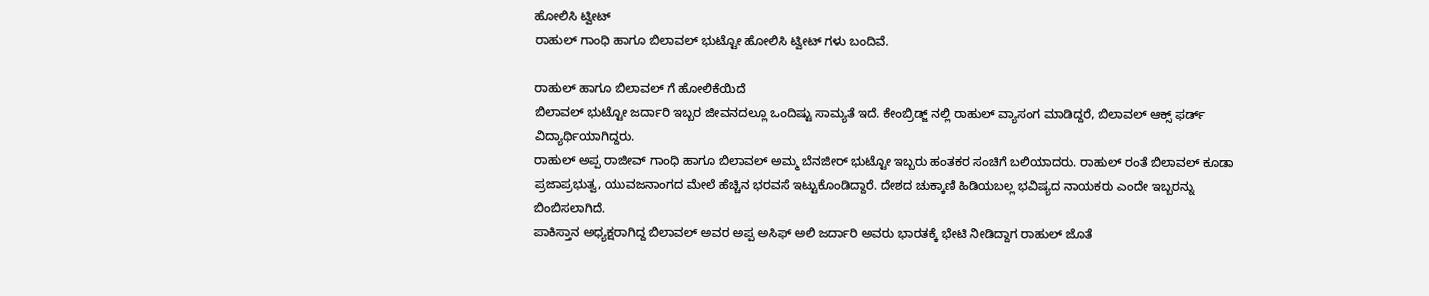ಹೋಲಿಸಿ ಟ್ವೀಟ್
ರಾಹುಲ್ ಗಾಂಧಿ ಹಾಗೂ ಬಿಲಾವಲ್ ಭುಟ್ಟೋ ಹೋಲಿಸಿ ಟ್ವೀಟ್ ಗಳು ಬಂದಿವೆ.

ರಾಹುಲ್ ಹಾಗೂ ಬಿಲಾವಲ್ ಗೆ ಹೋಲಿಕೆಯಿದೆ
ಬಿಲಾವಲ್ ಭುಟ್ಟೋ ಜರ್ದಾರಿ ಇಬ್ಬರ ಜೀವನದಲ್ಲೂ ಒಂದಿಷ್ಟು ಸಾಮ್ಯತೆ ಇದೆ. ಕೇಂಬ್ರಿಡ್ಜ್ ನಲ್ಲಿ ರಾಹುಲ್ ವ್ಯಾಸಂಗ ಮಾಡಿದ್ದರೆ, ಬಿಲಾವಲ್ ಆಕ್ಸ್ ಫರ್ಡ್ ವಿದ್ಯಾರ್ಥಿಯಾಗಿದ್ದರು.
ರಾಹುಲ್ ಅಪ್ಪ ರಾಜೀವ್ ಗಾಂಧಿ ಹಾಗೂ ಬಿಲಾವಲ್ ಅಮ್ಮ ಬೆನಜೀರ್ ಭುಟ್ಟೋ ಇಬ್ಬರು ಹಂತಕರ ಸಂಚಿಗೆ ಬಲಿಯಾದರು. ರಾಹುಲ್ ರಂತೆ ಬಿಲಾವಲ್ ಕೂಡಾ ಪ್ರಜಾಪ್ರಭುತ್ವ, ಯುವಜನಾಂಗದ ಮೇಲೆ ಹೆಚ್ಚಿನ ಭರವಸೆ ಇಟ್ಟುಕೊಂಡಿದ್ದಾರೆ. ದೇಶದ ಚುಕ್ಕಾಣಿ ಹಿಡಿಯಬಲ್ಲ ಭವಿಷ್ಯದ ನಾಯಕರು ಎಂದೇ ಇಬ್ಬರನ್ನು ಬಿಂಬಿಸಲಾಗಿದೆ.
ಪಾಕಿಸ್ತಾನ ಅಧ್ಯಕ್ಷರಾಗಿದ್ದ ಬಿಲಾವಲ್ ಅವರ ಅಪ್ಪ ಅಸಿಫ್ ಅಲಿ ಜರ್ದಾರಿ ಅವರು ಭಾರತಕ್ಕೆ ಭೇಟಿ ನೀಡಿದ್ದಾಗ ರಾಹುಲ್ ಜೊತೆ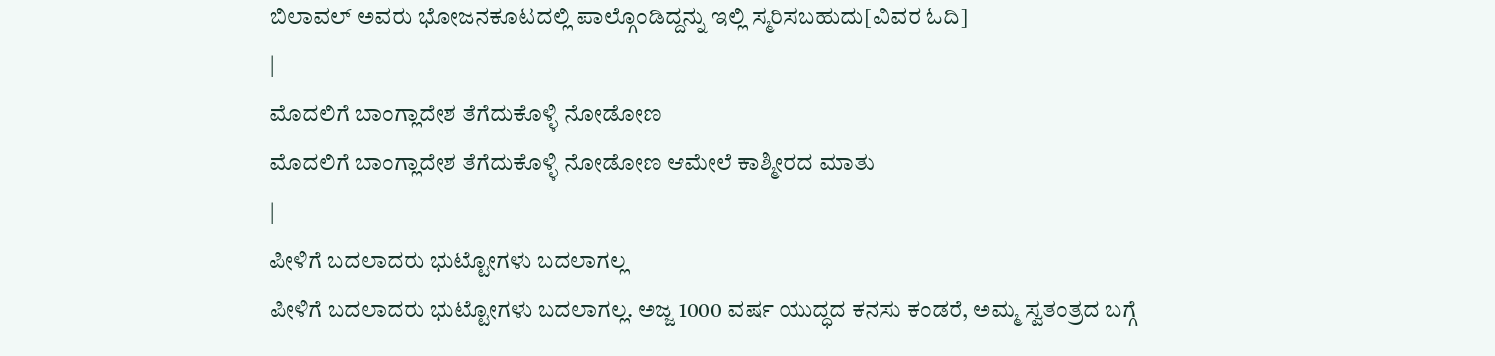ಬಿಲಾವಲ್ ಅವರು ಭೋಜನಕೂಟದಲ್ಲಿ ಪಾಲ್ಗೊಂಡಿದ್ದನ್ನು ಇಲ್ಲಿ ಸ್ಮರಿಸಬಹುದು[ವಿವರ ಓದಿ]
|
ಮೊದಲಿಗೆ ಬಾಂಗ್ಲಾದೇಶ ತೆಗೆದುಕೊಳ್ಳಿ ನೋಡೋಣ
ಮೊದಲಿಗೆ ಬಾಂಗ್ಲಾದೇಶ ತೆಗೆದುಕೊಳ್ಳಿ ನೋಡೋಣ ಆಮೇಲೆ ಕಾಶ್ಮೀರದ ಮಾತು
|
ಪೀಳಿಗೆ ಬದಲಾದರು ಭುಟ್ಟೋಗಳು ಬದಲಾಗಲ್ಲ
ಪೀಳಿಗೆ ಬದಲಾದರು ಭುಟ್ಟೋಗಳು ಬದಲಾಗಲ್ಲ. ಅಜ್ಜ 1000 ವರ್ಷ ಯುದ್ಧದ ಕನಸು ಕಂಡರೆ, ಅಮ್ಮ ಸ್ವತಂತ್ರದ ಬಗ್ಗೆ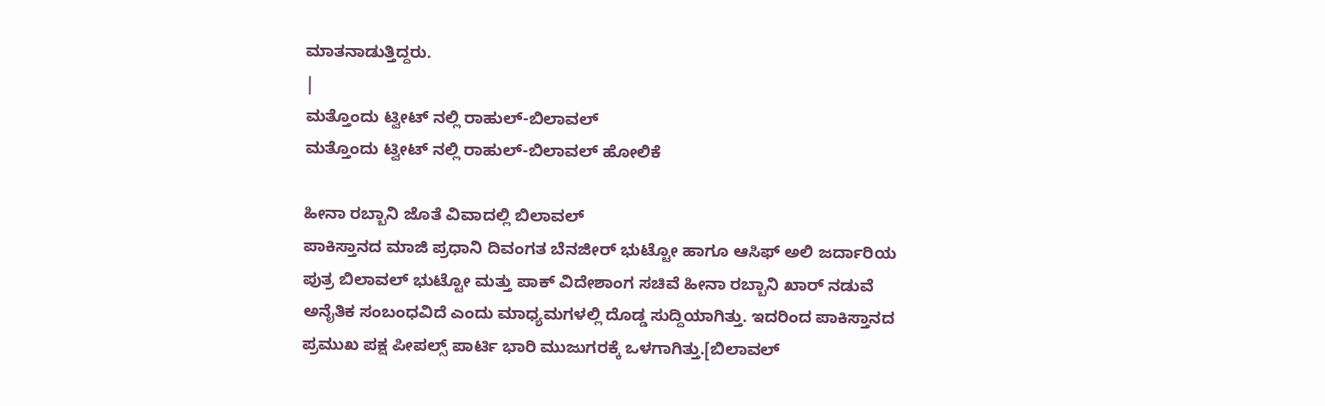ಮಾತನಾಡುತ್ತಿದ್ದರು.
|
ಮತ್ತೊಂದು ಟ್ವೀಟ್ ನಲ್ಲಿ ರಾಹುಲ್-ಬಿಲಾವಲ್
ಮತ್ತೊಂದು ಟ್ವೀಟ್ ನಲ್ಲಿ ರಾಹುಲ್-ಬಿಲಾವಲ್ ಹೋಲಿಕೆ

ಹೀನಾ ರಬ್ಬಾನಿ ಜೊತೆ ವಿವಾದಲ್ಲಿ ಬಿಲಾವಲ್
ಪಾಕಿಸ್ತಾನದ ಮಾಜಿ ಪ್ರಧಾನಿ ದಿವಂಗತ ಬೆನಜೀರ್ ಭುಟ್ಟೋ ಹಾಗೂ ಆಸಿಫ್ ಅಲಿ ಜರ್ದಾರಿಯ ಪುತ್ರ ಬಿಲಾವಲ್ ಭುಟ್ಟೋ ಮತ್ತು ಪಾಕ್ ವಿದೇಶಾಂಗ ಸಚಿವೆ ಹೀನಾ ರಬ್ಬಾನಿ ಖಾರ್ ನಡುವೆ ಅನೈತಿಕ ಸಂಬಂಧವಿದೆ ಎಂದು ಮಾಧ್ಯಮಗಳಲ್ಲಿ ದೊಡ್ಡ ಸುದ್ದಿಯಾಗಿತ್ತು. ಇದರಿಂದ ಪಾಕಿಸ್ತಾನದ ಪ್ರಮುಖ ಪಕ್ಷ ಪೀಪಲ್ಸ್ ಪಾರ್ಟಿ ಭಾರಿ ಮುಜುಗರಕ್ಕೆ ಒಳಗಾಗಿತ್ತು.[ಬಿಲಾವಲ್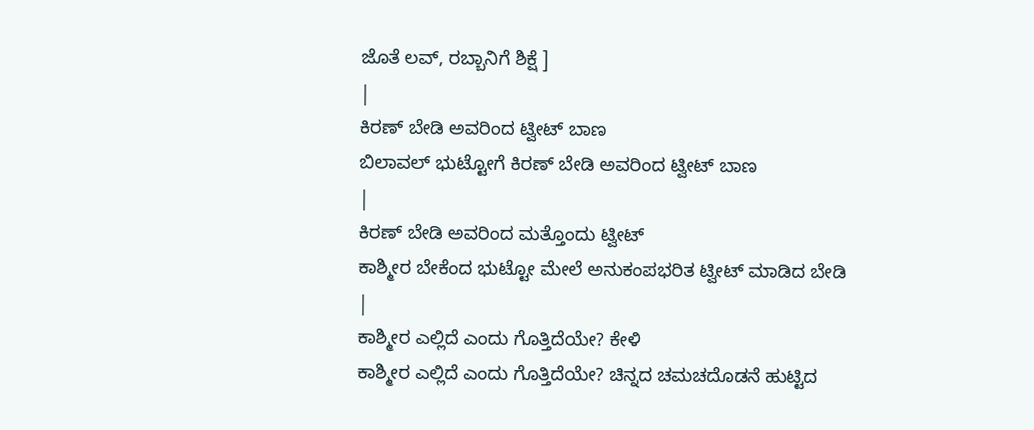ಜೊತೆ ಲವ್, ರಬ್ಬಾನಿಗೆ ಶಿಕ್ಷೆ ]
|
ಕಿರಣ್ ಬೇಡಿ ಅವರಿಂದ ಟ್ವೀಟ್ ಬಾಣ
ಬಿಲಾವಲ್ ಭುಟ್ಟೋಗೆ ಕಿರಣ್ ಬೇಡಿ ಅವರಿಂದ ಟ್ವೀಟ್ ಬಾಣ
|
ಕಿರಣ್ ಬೇಡಿ ಅವರಿಂದ ಮತ್ತೊಂದು ಟ್ವೀಟ್
ಕಾಶ್ಮೀರ ಬೇಕೆಂದ ಭುಟ್ಟೋ ಮೇಲೆ ಅನುಕಂಪಭರಿತ ಟ್ವೀಟ್ ಮಾಡಿದ ಬೇಡಿ
|
ಕಾಶ್ಮೀರ ಎಲ್ಲಿದೆ ಎಂದು ಗೊತ್ತಿದೆಯೇ? ಕೇಳಿ
ಕಾಶ್ಮೀರ ಎಲ್ಲಿದೆ ಎಂದು ಗೊತ್ತಿದೆಯೇ? ಚಿನ್ನದ ಚಮಚದೊಡನೆ ಹುಟ್ಟಿದ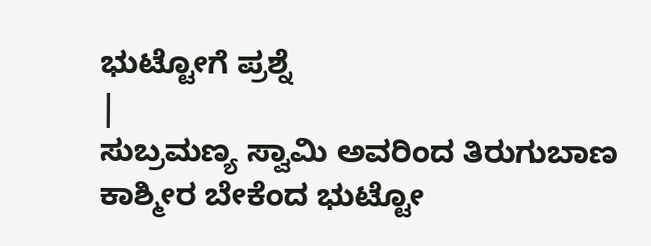ಭುಟ್ಟೋಗೆ ಪ್ರಶ್ನೆ
|
ಸುಬ್ರಮಣ್ಯ ಸ್ವಾಮಿ ಅವರಿಂದ ತಿರುಗುಬಾಣ
ಕಾಶ್ಮೀರ ಬೇಕೆಂದ ಭುಟ್ಟೋ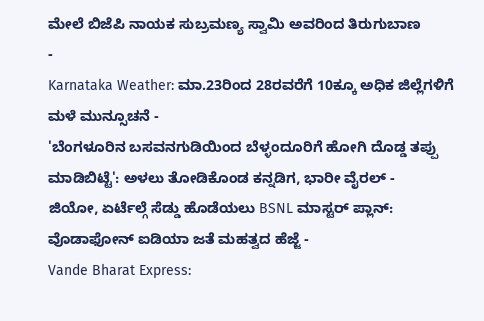ಮೇಲೆ ಬಿಜೆಪಿ ನಾಯಕ ಸುಬ್ರಮಣ್ಯ ಸ್ವಾಮಿ ಅವರಿಂದ ತಿರುಗುಬಾಣ
-
Karnataka Weather: ಮಾ.23ರಿಂದ 28ರವರೆಗೆ 10ಕ್ಕೂ ಅಧಿಕ ಜಿಲ್ಲೆಗಳಿಗೆ ಮಳೆ ಮುನ್ಸೂಚನೆ -
'ಬೆಂಗಳೂರಿನ ಬಸವನಗುಡಿಯಿಂದ ಬೆಳ್ಳಂದೂರಿಗೆ ಹೋಗಿ ದೊಡ್ಡ ತಪ್ಪು ಮಾಡಿಬಿಟ್ಟೆ': ಅಳಲು ತೋಡಿಕೊಂಡ ಕನ್ನಡಿಗ, ಭಾರೀ ವೈರಲ್ -
ಜಿಯೋ, ಏರ್ಟೆಲ್ಗೆ ಸೆಡ್ಡು ಹೊಡೆಯಲು BSNL ಮಾಸ್ಟರ್ ಪ್ಲಾನ್: ವೊಡಾಫೋನ್ ಐಡಿಯಾ ಜತೆ ಮಹತ್ವದ ಹೆಜ್ಜೆ -
Vande Bharat Express: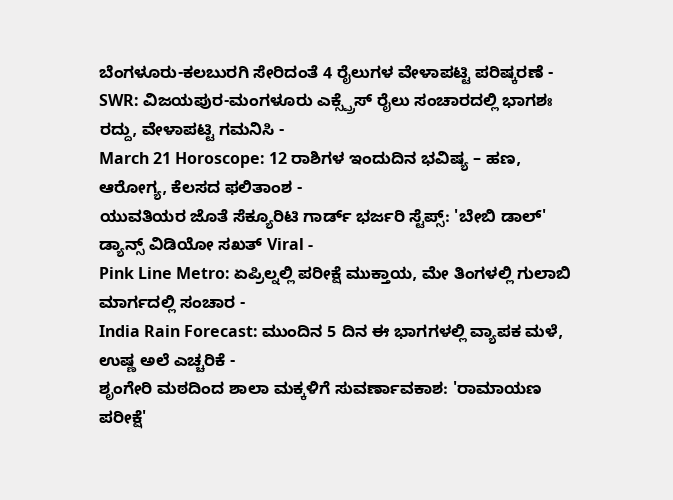ಬೆಂಗಳೂರು-ಕಲಬುರಗಿ ಸೇರಿದಂತೆ 4 ರೈಲುಗಳ ವೇಳಾಪಟ್ಟಿ ಪರಿಷ್ಕರಣೆ -
SWR: ವಿಜಯಪುರ-ಮಂಗಳೂರು ಎಕ್ಸ್ಪ್ರೆಸ್ ರೈಲು ಸಂಚಾರದಲ್ಲಿ ಭಾಗಶಃ ರದ್ದು, ವೇಳಾಪಟ್ಟಿ ಗಮನಿಸಿ -
March 21 Horoscope: 12 ರಾಶಿಗಳ ಇಂದುದಿನ ಭವಿಷ್ಯ – ಹಣ, ಆರೋಗ್ಯ, ಕೆಲಸದ ಫಲಿತಾಂಶ -
ಯುವತಿಯರ ಜೊತೆ ಸೆಕ್ಯೂರಿಟಿ ಗಾರ್ಡ್ ಭರ್ಜರಿ ಸ್ಟೆಪ್ಸ್: 'ಬೇಬಿ ಡಾಲ್' ಡ್ಯಾನ್ಸ್ ವಿಡಿಯೋ ಸಖತ್ Viral -
Pink Line Metro: ಏಪ್ರಿಲ್ನಲ್ಲಿ ಪರೀಕ್ಷೆ ಮುಕ್ತಾಯ, ಮೇ ತಿಂಗಳಲ್ಲಿ ಗುಲಾಬಿ ಮಾರ್ಗದಲ್ಲಿ ಸಂಚಾರ -
India Rain Forecast: ಮುಂದಿನ 5 ದಿನ ಈ ಭಾಗಗಳಲ್ಲಿ ವ್ಯಾಪಕ ಮಳೆ, ಉಷ್ಣ ಅಲೆ ಎಚ್ಚರಿಕೆ -
ಶೃಂಗೇರಿ ಮಠದಿಂದ ಶಾಲಾ ಮಕ್ಕಳಿಗೆ ಸುವರ್ಣಾವಕಾಶ: 'ರಾಮಾಯಣ ಪರೀಕ್ಷೆ'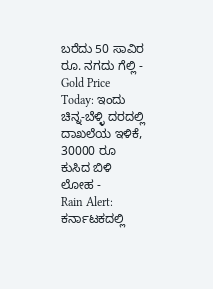ಬರೆದು 50 ಸಾವಿರ ರೂ. ನಗದು ಗೆಲ್ಲಿ -
Gold Price Today: ಇಂದು ಚಿನ್ನ-ಬೆಳ್ಳಿ ದರದಲ್ಲಿ ದಾಖಲೆಯ ಇಳಿಕೆ, 30000 ರೂ ಕುಸಿದ ಬಿಳಿ ಲೋಹ -
Rain Alert: ಕರ್ನಾಟಕದಲ್ಲಿ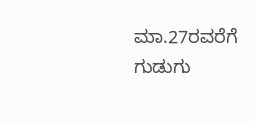ಮಾ.27ರವರೆಗೆ ಗುಡುಗು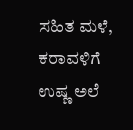ಸಹಿತ ಮಳೆ, ಕರಾವಳಿಗೆ ಉಷ್ಣ ಅಲೆ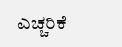ಎಚ್ಚರಿಕೆ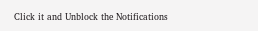Click it and Unblock the Notifications